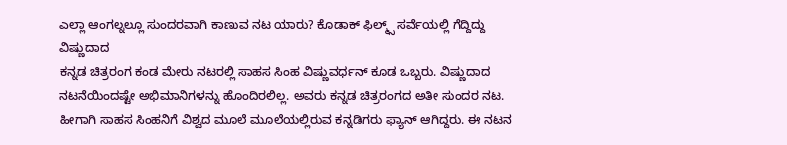ಎಲ್ಲಾ ಆಂಗಲ್ನಲ್ಲೂ ಸುಂದರವಾಗಿ ಕಾಣುವ ನಟ ಯಾರು? ಕೊಡಾಕ್ ಫಿಲ್ಮ್ಸ್ ಸರ್ವೆಯಲ್ಲಿ ಗೆದ್ದಿದ್ದು ವಿಷ್ಣುದಾದ
ಕನ್ನಡ ಚಿತ್ರರಂಗ ಕಂಡ ಮೇರು ನಟರಲ್ಲಿ ಸಾಹಸ ಸಿಂಹ ವಿಷ್ಣುವರ್ಧನ್ ಕೂಡ ಒಬ್ಬರು. ವಿಷ್ಣುದಾದ ನಟನೆಯಿಂದಷ್ಟೇ ಅಭಿಮಾನಿಗಳನ್ನು ಹೊಂದಿರಲಿಲ್ಲ. ಅವರು ಕನ್ನಡ ಚಿತ್ರರಂಗದ ಅತೀ ಸುಂದರ ನಟ. ಹೀಗಾಗಿ ಸಾಹಸ ಸಿಂಹನಿಗೆ ವಿಶ್ವದ ಮೂಲೆ ಮೂಲೆಯಲ್ಲಿರುವ ಕನ್ನಡಿಗರು ಫ್ಯಾನ್ ಆಗಿದ್ದರು. ಈ ನಟನ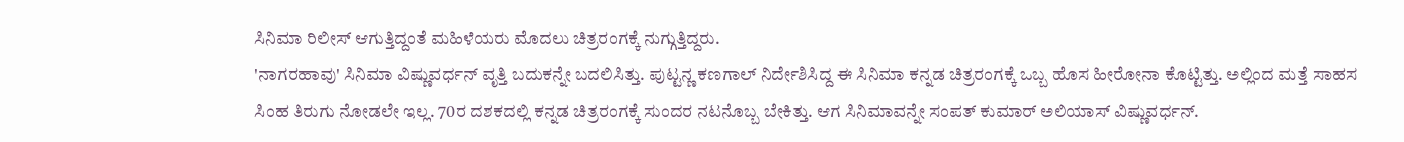ಸಿನಿಮಾ ರಿಲೀಸ್ ಆಗುತ್ತಿದ್ದಂತೆ ಮಹಿಳೆಯರು ಮೊದಲು ಚಿತ್ರರಂಗಕ್ಕೆ ನುಗ್ಗುತ್ತಿದ್ದರು.
'ನಾಗರಹಾವು' ಸಿನಿಮಾ ವಿಷ್ಣುವರ್ಧನ್ ವೃತ್ತಿ ಬದುಕನ್ನೇ ಬದಲಿಸಿತ್ತು. ಪುಟ್ಟನ್ಣ ಕಣಗಾಲ್ ನಿರ್ದೇಶಿಸಿದ್ದ ಈ ಸಿನಿಮಾ ಕನ್ನಡ ಚಿತ್ರರಂಗಕ್ಕೆ ಒಬ್ಬ ಹೊಸ ಹೀರೋನಾ ಕೊಟ್ಟಿತ್ತು. ಅಲ್ಲಿಂದ ಮತ್ತೆ ಸಾಹಸ ಸಿಂಹ ತಿರುಗು ನೋಡಲೇ ಇಲ್ಲ. 70ರ ದಶಕದಲ್ಲಿ ಕನ್ನಡ ಚಿತ್ರರಂಗಕ್ಕೆ ಸುಂದರ ನಟನೊಬ್ಬ ಬೇಕಿತ್ತು. ಆಗ ಸಿನಿಮಾವನ್ನೇ ಸಂಪತ್ ಕುಮಾರ್ ಅಲಿಯಾಸ್ ವಿಷ್ಣುವರ್ಧನ್.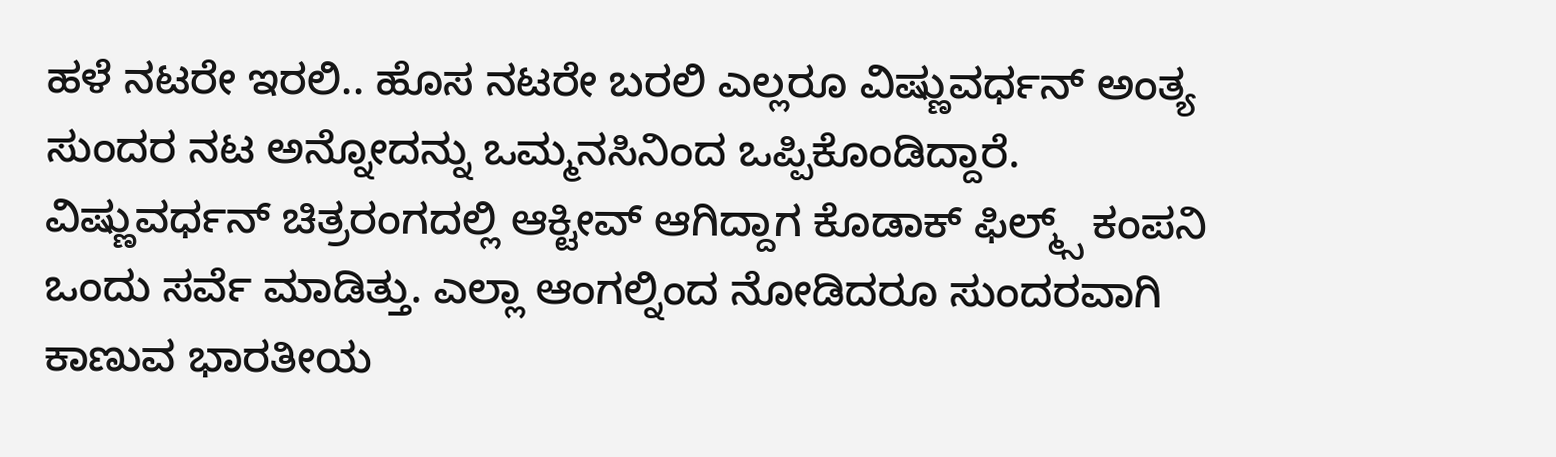ಹಳೆ ನಟರೇ ಇರಲಿ.. ಹೊಸ ನಟರೇ ಬರಲಿ ಎಲ್ಲರೂ ವಿಷ್ಣುವರ್ಧನ್ ಅಂತ್ಯ ಸುಂದರ ನಟ ಅನ್ನೋದನ್ನು ಒಮ್ಮನಸಿನಿಂದ ಒಪ್ಪಿಕೊಂಡಿದ್ದಾರೆ. ವಿಷ್ಣುವರ್ಧನ್ ಚಿತ್ರರಂಗದಲ್ಲಿ ಆಕ್ಟೀವ್ ಆಗಿದ್ದಾಗ ಕೊಡಾಕ್ ಫಿಲ್ಮ್ಸ್ ಕಂಪನಿ ಒಂದು ಸರ್ವೆ ಮಾಡಿತ್ತು. ಎಲ್ಲಾ ಆಂಗಲ್ನಿಂದ ನೋಡಿದರೂ ಸುಂದರವಾಗಿ ಕಾಣುವ ಭಾರತೀಯ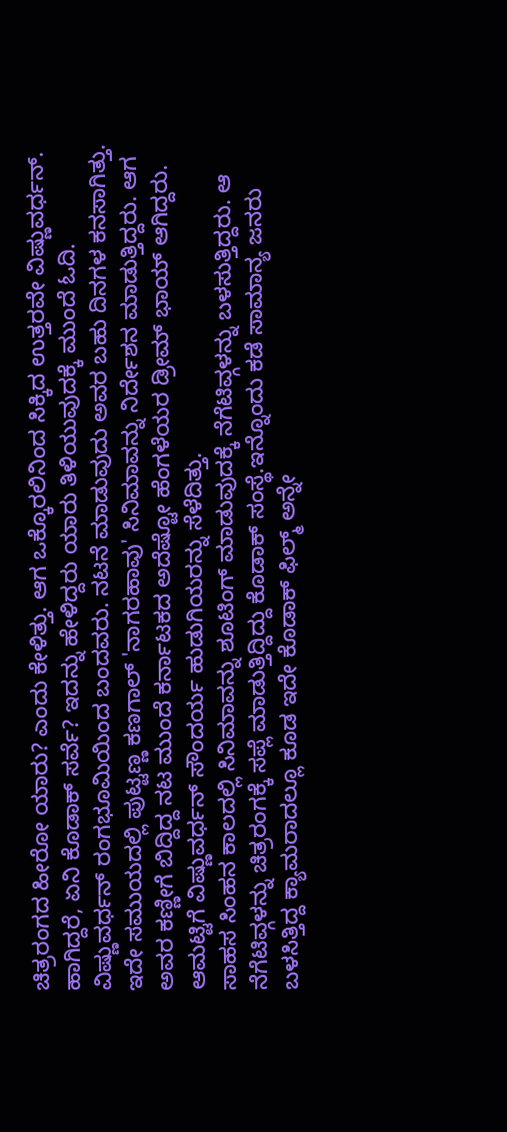ಚಿತ್ರರಂಗದ ಹೀರೋ ಯಾರು? ಎಂದು ಕೇಳಿತ್ತು. ಆಗ ಒಕ್ಕೊರಲಿನಿಂದ ಸಿಕ್ಕಿದ ಉತ್ತರವೇ ವಿಷ್ಣುವರ್ಧನ್. ಹಾಗಿದ್ದರೆ, ಏನಿ ಕೊಡಾಕ್ ಸರ್ವೆ? ಇದನ್ನು ಹೇಳಿದ್ದರು ಯಾರು ತಿಳಿಯುವುದಕ್ಕೆ ಮುಂದೆ ಓದಿ.
ವಿಷ್ಣುವರ್ಧನ್ ರಂಗಭೂಮಿಯಿಂದ ಬಂದವರು. ನಟನೆ ಮಾಡುವುದು ಅವರ ಬಹು ದಿನಗಳ ಕನಸಾಗಿತ್ತು. ಇದೇ ಸಮುಯದಲ್ಲಿ ಪುಟ್ಟಣ್ಣ ಕಣಗಾಲ್ 'ನಾಗರಹಾವು' ಸಿನಿಮಾವನ್ನು ನಿರ್ದೇಶನ ಮಾಡುತ್ತಿದ್ದರು. ಆಗ ಅವರ ಕಣ್ಣೀಗೆ ಬಿದ್ದಿದ್ದ ನಟ ಮುಂದೆ ಕರ್ನಾಟಕದ ಅದೆಷ್ಟೋ ಹೆಂಗಳೆಯರ ಡ್ರೀಮ್ ಭಾಯ್ ಆಗಿದ್ದರು. ಆಮಟ್ಟಿಗೆ ವಿಷ್ಣುವರ್ಧನ್ ಸೌಂದರ್ಯ ಹುಡುಗಿಯರನ್ನು ಸೆಳೆದಿತ್ತು.
ಸಾಹಸ ಸಿಂಹನ ಕಾಲದಲ್ಲಿ ಸಿನಿಮಾವನ್ನು ಶೂಟಿಂಗ್ ಮಾಡುವುದಕ್ಕೆ ನೆಗೆಟಿವ್ಗಳನ್ನು ಬಳಸುತ್ತಿದ್ದರು. ಆ ನೆಗೆಟಿವ್ಗಳನ್ನು ಚಿತ್ರರಂಗಕ್ಕೆ ಸಪ್ಲೆ ಮಾಡುತ್ತಿದ್ದಿದ್ದು ಕೊಡಾಕ್ ಸಂಸ್ಥೆ.ಇನ್ನೊಂದು ಕಡೆ ಸಾಮಾನ್ಯ ಜನರು ಬಳಸಿತ್ತಿದ್ದ ಕ್ಯಾಮರಾದಲ್ಲೂ ಕೂಡ ಇದೇ ಕೊಡಾಕ್ ಫಿಲ್ಮ್ ಅನ್ನೇ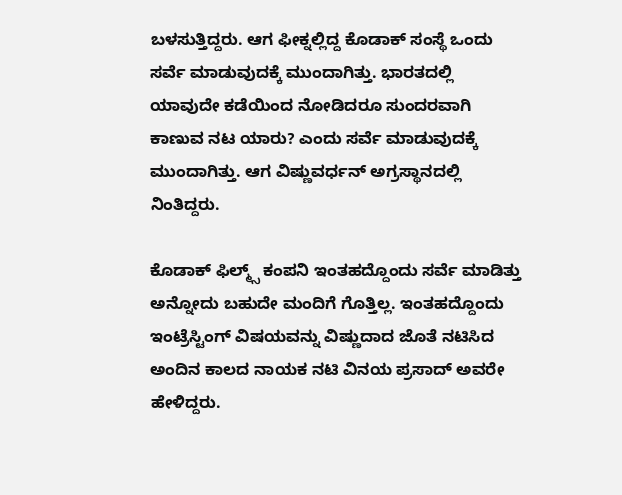ಬಳಸುತ್ತಿದ್ದರು. ಆಗ ಫೀಕ್ನಲ್ಲಿದ್ದ ಕೊಡಾಕ್ ಸಂಸ್ಥೆ ಒಂದು ಸರ್ವೆ ಮಾಡುವುದಕ್ಕೆ ಮುಂದಾಗಿತ್ತು. ಭಾರತದಲ್ಲಿ ಯಾವುದೇ ಕಡೆಯಿಂದ ನೋಡಿದರೂ ಸುಂದರವಾಗಿ ಕಾಣುವ ನಟ ಯಾರು? ಎಂದು ಸರ್ವೆ ಮಾಡುವುದಕ್ಕೆ ಮುಂದಾಗಿತ್ತು. ಆಗ ವಿಷ್ಣುವರ್ಧನ್ ಅಗ್ರಸ್ಥಾನದಲ್ಲಿ ನಿಂತಿದ್ದರು.

ಕೊಡಾಕ್ ಫಿಲ್ಮ್ಸ್ ಕಂಪನಿ ಇಂತಹದ್ದೊಂದು ಸರ್ವೆ ಮಾಡಿತ್ತು ಅನ್ನೋದು ಬಹುದೇ ಮಂದಿಗೆ ಗೊತ್ತಿಲ್ಲ. ಇಂತಹದ್ದೊಂದು ಇಂಟ್ರೆಸ್ಟಿಂಗ್ ವಿಷಯವನ್ನು ವಿಷ್ಣುದಾದ ಜೊತೆ ನಟಿಸಿದ ಅಂದಿನ ಕಾಲದ ನಾಯಕ ನಟಿ ವಿನಯ ಪ್ರಸಾದ್ ಅವರೇ ಹೇಳಿದ್ದರು.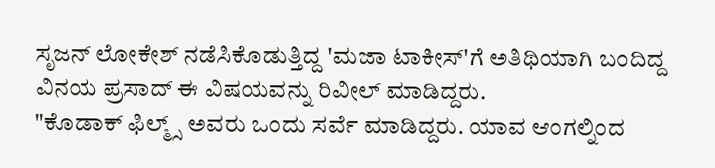ಸೃಜನ್ ಲೋಕೇಶ್ ನಡೆಸಿಕೊಡುತ್ತಿದ್ದ 'ಮಜಾ ಟಾಕೀಸ್'ಗೆ ಅತಿಥಿಯಾಗಿ ಬಂದಿದ್ದ ವಿನಯ ಪ್ರಸಾದ್ ಈ ವಿಷಯವನ್ನು ರಿವೀಲ್ ಮಾಡಿದ್ದರು.
"ಕೊಡಾಕ್ ಫಿಲ್ಮ್ಸ್ ಅವರು ಒಂದು ಸರ್ವೆ ಮಾಡಿದ್ದರು. ಯಾವ ಆಂಗಲ್ನಿಂದ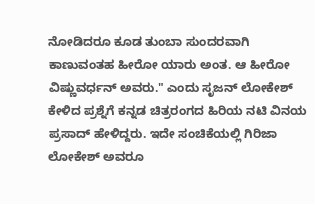ನೋಡಿದರೂ ಕೂಡ ತುಂಬಾ ಸುಂದರವಾಗಿ ಕಾಣುವಂತಹ ಹೀರೋ ಯಾರು ಅಂತ. ಆ ಹೀರೋ ವಿಷ್ಣುವರ್ಧನ್ ಅವರು." ಎಂದು ಸೃಜನ್ ಲೋಕೇಶ್ ಕೇಳಿದ ಪ್ರಶ್ನೆಗೆ ಕನ್ನಡ ಚಿತ್ರರಂಗದ ಹಿರಿಯ ನಟಿ ವಿನಯ ಪ್ರಸಾದ್ ಹೇಳಿದ್ದರು. ಇದೇ ಸಂಚಿಕೆಯಲ್ಲಿ ಗಿರಿಜಾ ಲೋಕೇಶ್ ಅವರೂ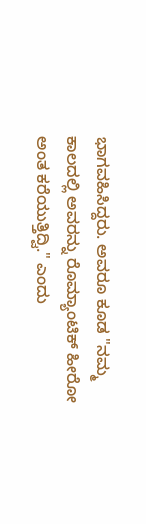ಭಾಗವಹಿಸಿದ್ದರು. ಅವರೂ ಕೂಡ "ನಮ್ಮ ಕಾಲದಲ್ಲಿ ಅವರನ್ನು ರೊಮ್ಯಾಂಟಿಕ್ ಹೀರೋ ಅಂತ ಕರೆಯುತ್ತಿದ್ವಿ." ಎಂದು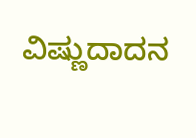ವಿಷ್ಣುದಾದನ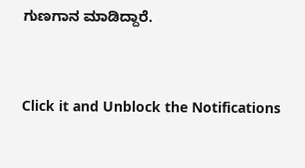ಗುಣಗಾನ ಮಾಡಿದ್ದಾರೆ.


Click it and Unblock the Notifications